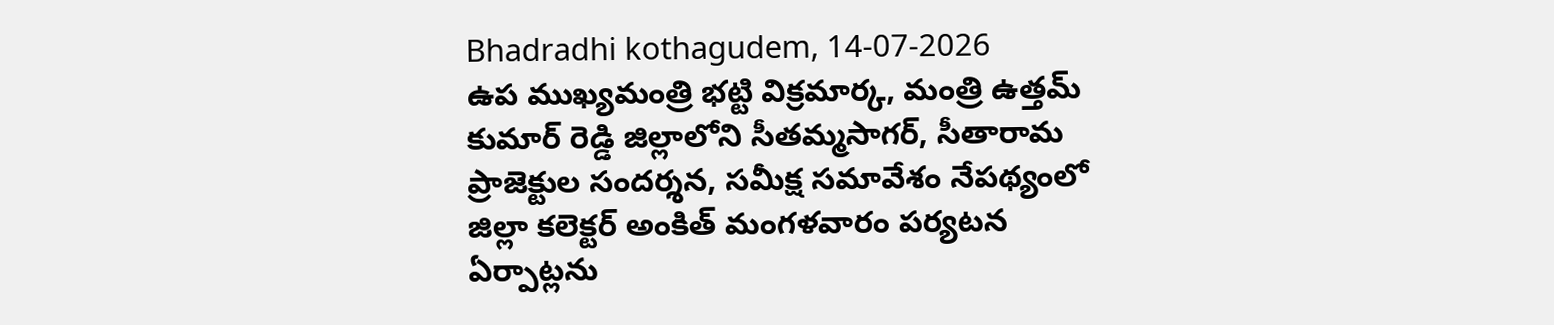Bhadradhi kothagudem, 14-07-2026
ఉప ముఖ్యమంత్రి భట్టి విక్రమార్క, మంత్రి ఉత్తమ్ కుమార్ రెడ్డి జిల్లాలోని సీతమ్మసాగర్, సీతారామ ప్రాజెక్టుల సందర్శన, సమీక్ష సమావేశం నేపథ్యంలో జిల్లా కలెక్టర్ అంకిత్ మంగళవారం పర్యటన ఏర్పాట్లను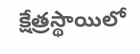క్షేత్రస్థాయిలో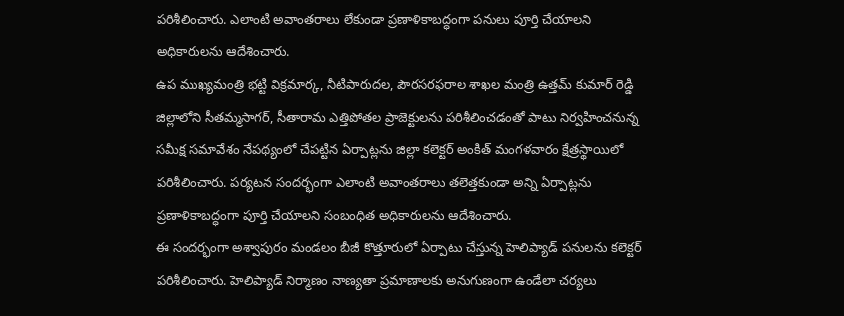పరిశీలించారు. ఎలాంటి అవాంతరాలు లేకుండా ప్రణాళికాబద్ధంగా పనులు పూర్తి చేయాలని అధికారులను ఆదేశించారు.
ఉప ముఖ్యమంత్రి భట్టి విక్రమార్క, నీటిపారుదల, పౌరసరఫరాల శాఖల మంత్రి ఉత్తమ్ కుమార్ రెడ్డి జిల్లాలోని సీతమ్మసాగర్, సీతారామ ఎత్తిపోతల ప్రాజెక్టులను పరిశీలించడంతో పాటు నిర్వహించనున్న సమీక్ష సమావేశం నేపథ్యంలో చేపట్టిన ఏర్పాట్లను జిల్లా కలెక్టర్ అంకిత్ మంగళవారం క్షేత్రస్థాయిలో పరిశీలించారు. పర్యటన సందర్భంగా ఎలాంటి అవాంతరాలు తలెత్తకుండా అన్ని ఏర్పాట్లను ప్రణాళికాబద్ధంగా పూర్తి చేయాలని సంబంధిత అధికారులను ఆదేశించారు.
ఈ సందర్భంగా అశ్వాపురం మండలం బీజీ కొత్తూరులో ఏర్పాటు చేస్తున్న హెలిప్యాడ్ పనులను కలెక్టర్ పరిశీలించారు. హెలిప్యాడ్ నిర్మాణం నాణ్యతా ప్రమాణాలకు అనుగుణంగా ఉండేలా చర్యలు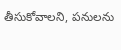తీసుకోవాలని, పనులను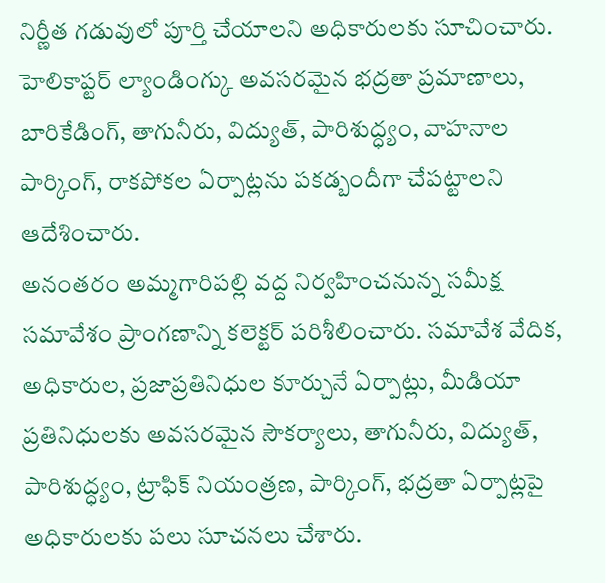నిర్ణీత గడువులో పూర్తి చేయాలని అధికారులకు సూచించారు. హెలికాప్టర్ ల్యాండింగ్కు అవసరమైన భద్రతా ప్రమాణాలు, బారికేడింగ్, తాగునీరు, విద్యుత్, పారిశుద్ధ్యం, వాహనాల పార్కింగ్, రాకపోకల ఏర్పాట్లను పకడ్బందీగా చేపట్టాలని ఆదేశించారు.
అనంతరం అమ్మగారిపల్లి వద్ద నిర్వహించనున్న సమీక్ష సమావేశం ప్రాంగణాన్ని కలెక్టర్ పరిశీలించారు. సమావేశ వేదిక, అధికారుల, ప్రజాప్రతినిధుల కూర్చునే ఏర్పాట్లు, మీడియా ప్రతినిధులకు అవసరమైన సౌకర్యాలు, తాగునీరు, విద్యుత్, పారిశుద్ధ్యం, ట్రాఫిక్ నియంత్రణ, పార్కింగ్, భద్రతా ఏర్పాట్లపై అధికారులకు పలు సూచనలు చేశారు.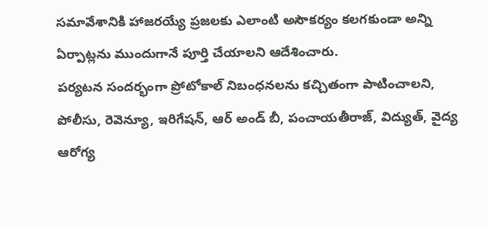సమావేశానికి హాజరయ్యే ప్రజలకు ఎలాంటి అసౌకర్యం కలగకుండా అన్ని ఏర్పాట్లను ముందుగానే పూర్తి చేయాలని ఆదేశించారు.
పర్యటన సందర్భంగా ప్రోటోకాల్ నిబంధనలను కచ్చితంగా పాటించాలని, పోలీసు, రెవెన్యూ, ఇరిగేషన్, ఆర్ అండ్ బీ, పంచాయతీరాజ్, విద్యుత్, వైద్య ఆరోగ్య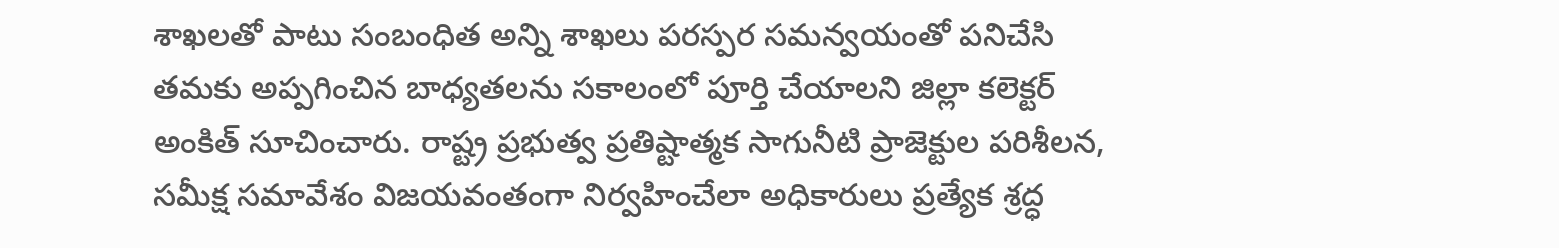శాఖలతో పాటు సంబంధిత అన్ని శాఖలు పరస్పర సమన్వయంతో పనిచేసి తమకు అప్పగించిన బాధ్యతలను సకాలంలో పూర్తి చేయాలని జిల్లా కలెక్టర్ అంకిత్ సూచించారు. రాష్ట్ర ప్రభుత్వ ప్రతిష్టాత్మక సాగునీటి ప్రాజెక్టుల పరిశీలన, సమీక్ష సమావేశం విజయవంతంగా నిర్వహించేలా అధికారులు ప్రత్యేక శ్రద్ధ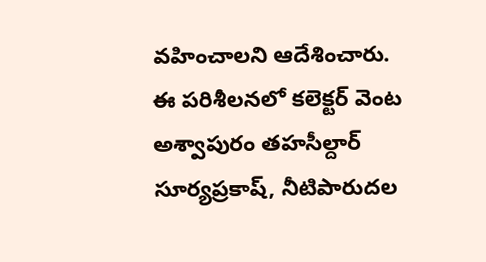వహించాలని ఆదేశించారు.
ఈ పరిశీలనలో కలెక్టర్ వెంట అశ్వాపురం తహసీల్దార్ సూర్యప్రకాష్, నీటిపారుదల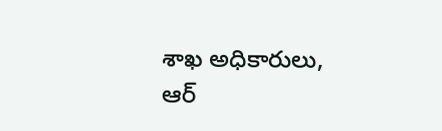శాఖ అధికారులు, ఆర్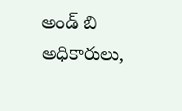అండ్ బి అధికారులు,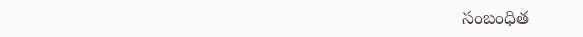సంబంధిత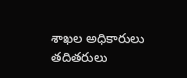శాఖల అధికారులు తదితరులు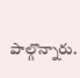పాల్గొన్నారు.